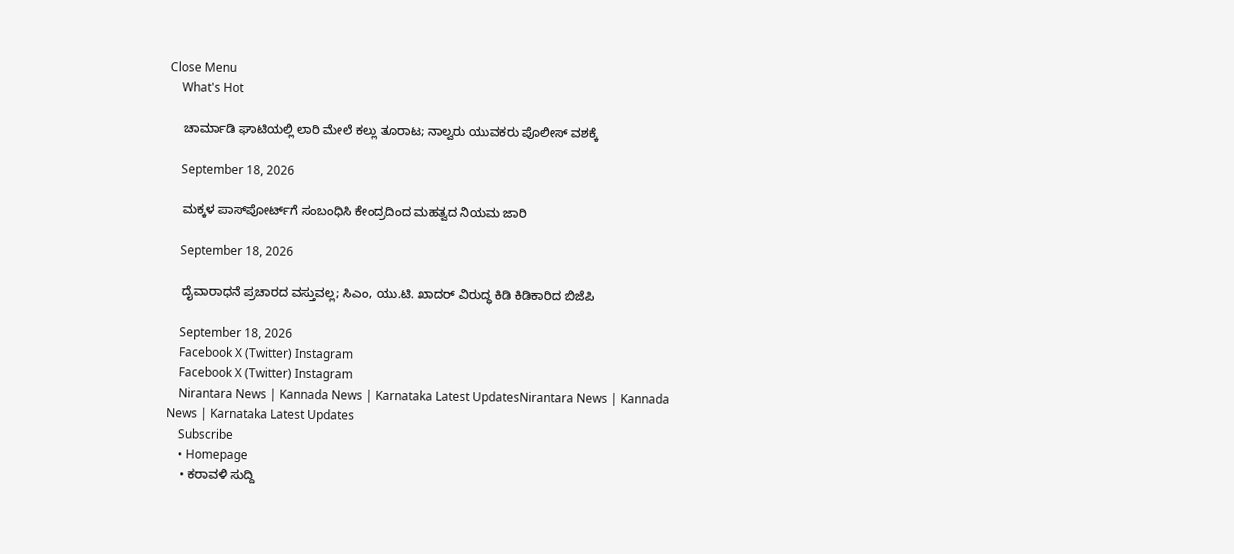Close Menu
    What's Hot

    ಚಾರ್ಮಾಡಿ ಘಾಟಿಯಲ್ಲಿ ಲಾರಿ ಮೇಲೆ ಕಲ್ಲು ತೂರಾಟ; ನಾಲ್ವರು ಯುವಕರು ಪೊಲೀಸ್ ವಶಕ್ಕೆ

    September 18, 2026

    ಮಕ್ಕಳ ಪಾಸ್‌ಪೋರ್ಟ್‌ಗೆ ಸಂಬಂಧಿಸಿ ಕೇಂದ್ರದಿಂದ ಮಹತ್ವದ ನಿಯಮ ಜಾರಿ

    September 18, 2026

    ದೈವಾರಾಧನೆ ಪ್ರಚಾರದ ವಸ್ತುವಲ್ಲ; ಸಿಎಂ, ಯು.ಟಿ. ಖಾದರ್ ವಿರುದ್ಧ ಕಿಡಿ ಕಿಡಿಕಾರಿದ ಬಿಜೆಪಿ

    September 18, 2026
    Facebook X (Twitter) Instagram
    Facebook X (Twitter) Instagram
    Nirantara News | Kannada News | Karnataka Latest UpdatesNirantara News | Kannada News | Karnataka Latest Updates
    Subscribe
    • Homepage
    • ಕರಾವಳಿ ಸುದ್ದಿ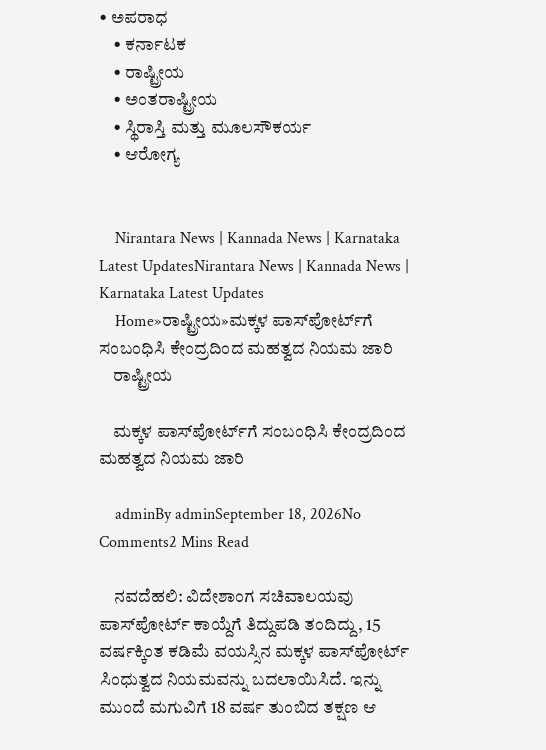• ಅಪರಾಧ
    • ಕರ್ನಾಟಕ
    • ರಾಷ್ಟ್ರೀಯ
    • ಅಂತರಾಷ್ಟ್ರೀಯ
    • ಸ್ಥಿರಾಸ್ತಿ ಮತ್ತು ಮೂಲಸೌಕರ್ಯ
    • ಆರೋಗ್ಯ


    Nirantara News | Kannada News | Karnataka Latest UpdatesNirantara News | Kannada News | Karnataka Latest Updates
    Home»ರಾಷ್ಟ್ರೀಯ»ಮಕ್ಕಳ ಪಾಸ್‌ಪೋರ್ಟ್‌ಗೆ ಸಂಬಂಧಿಸಿ ಕೇಂದ್ರದಿಂದ ಮಹತ್ವದ ನಿಯಮ ಜಾರಿ
    ರಾಷ್ಟ್ರೀಯ

    ಮಕ್ಕಳ ಪಾಸ್‌ಪೋರ್ಟ್‌ಗೆ ಸಂಬಂಧಿಸಿ ಕೇಂದ್ರದಿಂದ ಮಹತ್ವದ ನಿಯಮ ಜಾರಿ

    adminBy adminSeptember 18, 2026No Comments2 Mins Read

    ನವದೆಹಲಿ: ವಿದೇಶಾಂಗ ಸಚಿವಾಲಯವು ಪಾಸ್‌ಪೋರ್ಟ್ ಕಾಯ್ದೆಗೆ ತಿದ್ದುಪಡಿ ತಂದಿದ್ದು, 15 ವರ್ಷಕ್ಕಿಂತ ಕಡಿಮೆ ವಯಸ್ಸಿನ ಮಕ್ಕಳ ಪಾಸ್‌ಪೋರ್ಟ್ ಸಿಂಧುತ್ವದ ನಿಯಮವನ್ನು ಬದಲಾಯಿಸಿದೆ. ಇನ್ನು ಮುಂದೆ ಮಗುವಿಗೆ 18 ವರ್ಷ ತುಂಬಿದ ತಕ್ಷಣ ಆ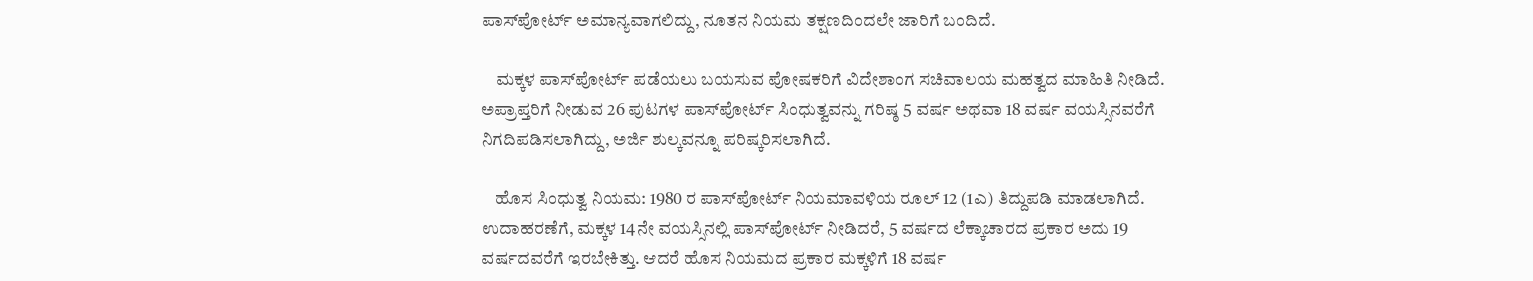ಪಾಸ್‌ಪೋರ್ಟ್ ಅಮಾನ್ಯವಾಗಲಿದ್ದು, ನೂತನ ನಿಯಮ ತಕ್ಷಣದಿಂದಲೇ ಜಾರಿಗೆ ಬಂದಿದೆ.

    ಮಕ್ಕಳ ಪಾಸ್‌ಪೋರ್ಟ್ ಪಡೆಯಲು ಬಯಸುವ ಪೋಷಕರಿಗೆ ವಿದೇಶಾಂಗ ಸಚಿವಾಲಯ ಮಹತ್ವದ ಮಾಹಿತಿ ನೀಡಿದೆ. ಅಪ್ರಾಪ್ತರಿಗೆ ನೀಡುವ 26 ಪುಟಗಳ ಪಾಸ್‌ಪೋರ್ಟ್ ಸಿಂಧುತ್ವವನ್ನು ಗರಿಷ್ಠ 5 ವರ್ಷ ಅಥವಾ 18 ವರ್ಷ ವಯಸ್ಸಿನವರೆಗೆ ನಿಗದಿಪಡಿಸಲಾಗಿದ್ದು, ಅರ್ಜಿ ಶುಲ್ಕವನ್ನೂ ಪರಿಷ್ಕರಿಸಲಾಗಿದೆ.

    ಹೊಸ ಸಿಂಧುತ್ವ ನಿಯಮ: 1980 ರ ಪಾಸ್‌ಪೋರ್ಟ್ ನಿಯಮಾವಳಿಯ ರೂಲ್ 12 (1ಎ) ತಿದ್ದುಪಡಿ ಮಾಡಲಾಗಿದೆ. ಉದಾಹರಣೆಗೆ, ಮಕ್ಕಳ 14ನೇ ವಯಸ್ಸಿನಲ್ಲಿ ಪಾಸ್‌ಪೋರ್ಟ್ ನೀಡಿದರೆ, 5 ವರ್ಷದ ಲೆಕ್ಕಾಚಾರದ ಪ್ರಕಾರ ಅದು 19 ವರ್ಷದವರೆಗೆ ಇರಬೇಕಿತ್ತು. ಆದರೆ ಹೊಸ ನಿಯಮದ ಪ್ರಕಾರ ಮಕ್ಕಳಿಗೆ 18 ವರ್ಷ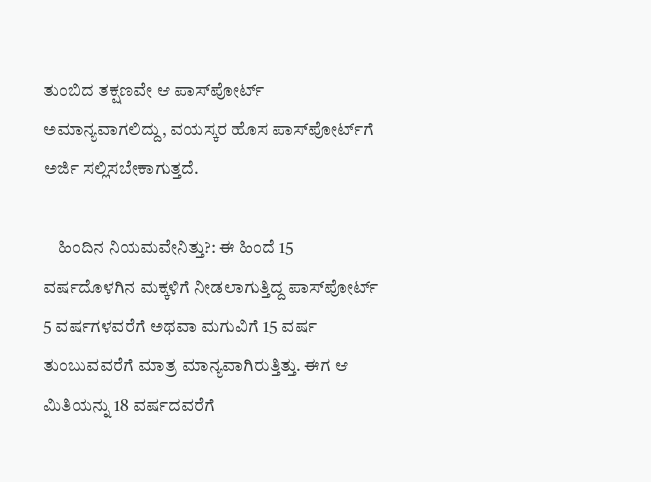ತುಂಬಿದ ತಕ್ಷಣವೇ ಆ ಪಾಸ್‌ಪೋರ್ಟ್ ಅಮಾನ್ಯವಾಗಲಿದ್ದು, ವಯಸ್ಕರ ಹೊಸ ಪಾಸ್‌ಪೋರ್ಟ್‌ಗೆ ಅರ್ಜಿ ಸಲ್ಲಿಸಬೇಕಾಗುತ್ತದೆ.

    ಹಿಂದಿನ ನಿಯಮವೇನಿತ್ತು?: ಈ ಹಿಂದೆ 15 ವರ್ಷದೊಳಗಿನ ಮಕ್ಕಳಿಗೆ ನೀಡಲಾಗುತ್ತಿದ್ದ ಪಾಸ್‌ಪೋರ್ಟ್ 5 ವರ್ಷಗಳವರೆಗೆ ಅಥವಾ ಮಗುವಿಗೆ 15 ವರ್ಷ ತುಂಬುವವರೆಗೆ ಮಾತ್ರ ಮಾನ್ಯವಾಗಿರುತ್ತಿತ್ತು. ಈಗ ಆ ಮಿತಿಯನ್ನು 18 ವರ್ಷದವರೆಗೆ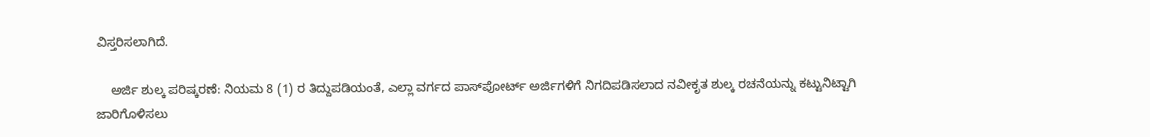ವಿಸ್ತರಿಸಲಾಗಿದೆ.

    ಅರ್ಜಿ ಶುಲ್ಕ ಪರಿಷ್ಕರಣೆ: ನಿಯಮ 8 (1) ರ ತಿದ್ದುಪಡಿಯಂತೆ, ಎಲ್ಲಾ ವರ್ಗದ ಪಾಸ್‌ಪೋರ್ಟ್ ಅರ್ಜಿಗಳಿಗೆ ನಿಗದಿಪಡಿಸಲಾದ ನವೀಕೃತ ಶುಲ್ಕ ರಚನೆಯನ್ನು ಕಟ್ಟುನಿಟ್ಟಾಗಿ ಜಾರಿಗೊಳಿಸಲು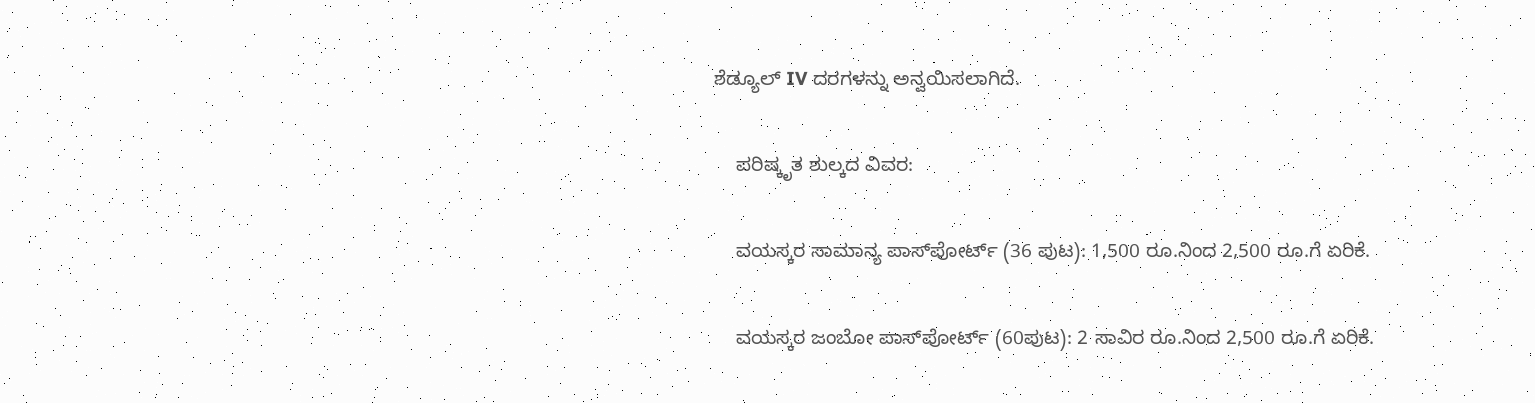ಶೆಡ್ಯೂಲ್ IV ದರಗಳನ್ನು ಅನ್ವಯಿಸಲಾಗಿದೆ.

    ಪರಿಷ್ಕೃತ ಶುಲ್ಕದ ವಿವರ:

    ವಯಸ್ಕರ ಸಾಮಾನ್ಯ ಪಾಸ್‌ಪೋರ್ಟ್ (36 ಪುಟ): 1,500 ರೂ.ನಿಂದ 2,500 ರೂ.ಗೆ ಏರಿಕೆ.

    ವಯಸ್ಕರ ಜಂಬೋ ಪಾಸ್‌ಪೋರ್ಟ್ (60ಪುಟ): 2 ಸಾವಿರ ರೂ.ನಿಂದ 2,500 ರೂ.ಗೆ ಏರಿಕೆ.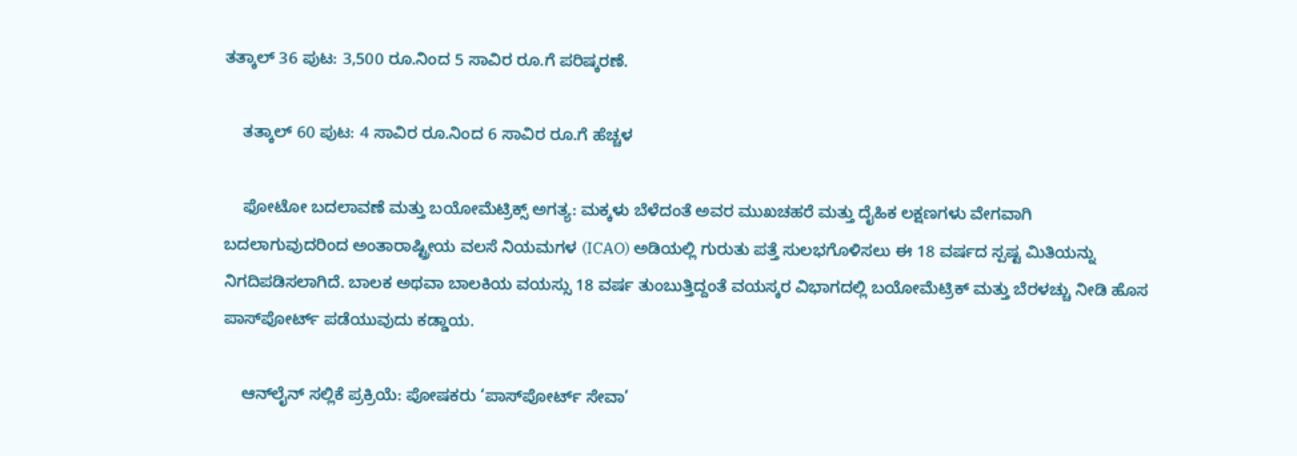ತತ್ಕಾಲ್ 36 ಪುಟ: 3,500 ರೂ.ನಿಂದ 5 ಸಾವಿರ ರೂ.ಗೆ ಪರಿಷ್ಕರಣೆ.

    ತತ್ಕಾಲ್ 60 ಪುಟ: 4 ಸಾವಿರ ರೂ.ನಿಂದ 6 ಸಾವಿರ ರೂ.ಗೆ ಹೆಚ್ಚಳ

    ಫೋಟೋ ಬದಲಾವಣೆ ಮತ್ತು ಬಯೋಮೆಟ್ರಿಕ್ಸ್ ಅಗತ್ಯ: ಮಕ್ಕಳು ಬೆಳೆದಂತೆ ಅವರ ಮುಖಚಹರೆ ಮತ್ತು ದೈಹಿಕ ಲಕ್ಷಣಗಳು ವೇಗವಾಗಿ ಬದಲಾಗುವುದರಿಂದ ಅಂತಾರಾಷ್ಟ್ರೀಯ ವಲಸೆ ನಿಯಮಗಳ (ICAO) ಅಡಿಯಲ್ಲಿ ಗುರುತು ಪತ್ತೆ ಸುಲಭಗೊಳಿಸಲು ಈ 18 ವರ್ಷದ ಸ್ಪಷ್ಟ ಮಿತಿಯನ್ನು ನಿಗದಿಪಡಿಸಲಾಗಿದೆ. ಬಾಲಕ ಅಥವಾ ಬಾಲಕಿಯ ವಯಸ್ಸು 18 ವರ್ಷ ತುಂಬುತ್ತಿದ್ದಂತೆ ವಯಸ್ಕರ ವಿಭಾಗದಲ್ಲಿ ಬಯೋಮೆಟ್ರಿಕ್ ಮತ್ತು ಬೆರಳಚ್ಚು ನೀಡಿ ಹೊಸ ಪಾಸ್‌ಪೋರ್ಟ್ ಪಡೆಯುವುದು ಕಡ್ಡಾಯ.

    ಆನ್‌ಲೈನ್ ಸಲ್ಲಿಕೆ ಪ್ರಕ್ರಿಯೆ: ಪೋಷಕರು ‘ಪಾಸ್‌ಪೋರ್ಟ್ ಸೇವಾ’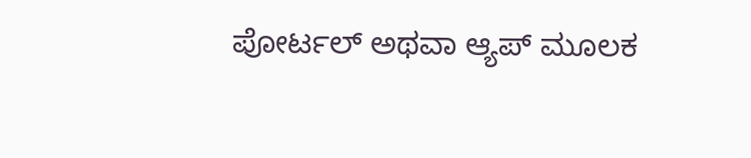ಪೋರ್ಟಲ್ ಅಥವಾ ಆ್ಯಪ್ ಮೂಲಕ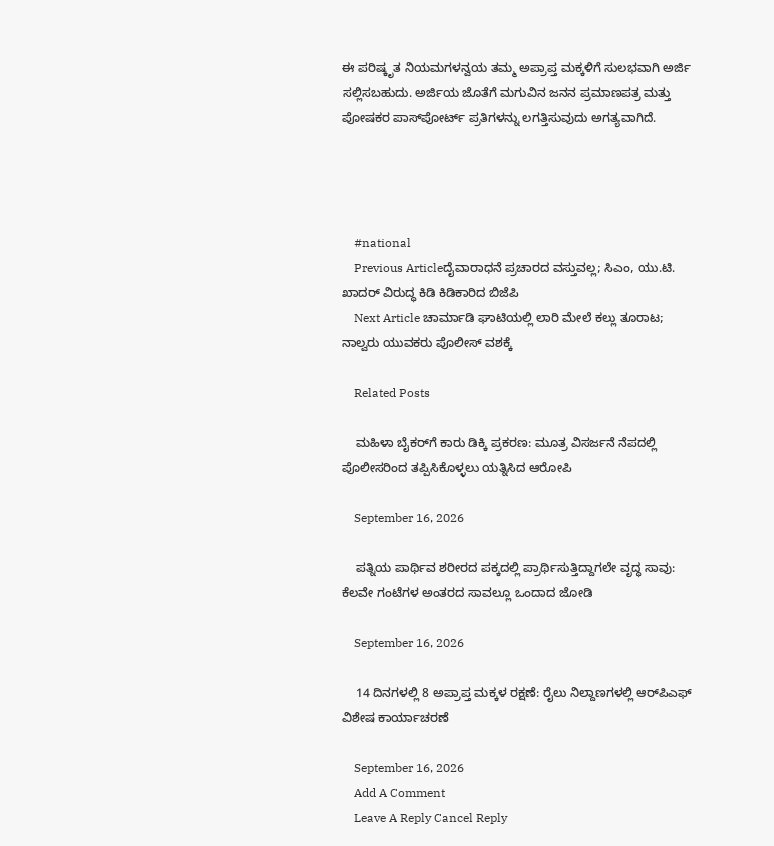ಈ ಪರಿಷ್ಕೃತ ನಿಯಮಗಳನ್ವಯ ತಮ್ಮ ಅಪ್ರಾಪ್ತ ಮಕ್ಕಳಿಗೆ ಸುಲಭವಾಗಿ ಅರ್ಜಿ ಸಲ್ಲಿಸಬಹುದು. ಅರ್ಜಿಯ ಜೊತೆಗೆ ಮಗುವಿನ ಜನನ ಪ್ರಮಾಣಪತ್ರ ಮತ್ತು ಪೋಷಕರ ಪಾಸ್‌ಪೋರ್ಟ್ ಪ್ರತಿಗಳನ್ನು ಲಗತ್ತಿಸುವುದು ಅಗತ್ಯವಾಗಿದೆ.




    #national
    Previous Articleದೈವಾರಾಧನೆ ಪ್ರಚಾರದ ವಸ್ತುವಲ್ಲ; ಸಿಎಂ, ಯು.ಟಿ. ಖಾದರ್ ವಿರುದ್ಧ ಕಿಡಿ ಕಿಡಿಕಾರಿದ ಬಿಜೆಪಿ
    Next Article ಚಾರ್ಮಾಡಿ ಘಾಟಿಯಲ್ಲಿ ಲಾರಿ ಮೇಲೆ ಕಲ್ಲು ತೂರಾಟ; ನಾಲ್ವರು ಯುವಕರು ಪೊಲೀಸ್ ವಶಕ್ಕೆ

    Related Posts

    ಮಹಿಳಾ ಬೈಕರ್‌ಗೆ ಕಾರು ಡಿಕ್ಕಿ ಪ್ರಕರಣ: ಮೂತ್ರ ವಿಸರ್ಜನೆ ನೆಪದಲ್ಲಿ ಪೊಲೀಸರಿಂದ ತಪ್ಪಿಸಿಕೊಳ್ಳಲು ಯತ್ನಿಸಿದ ಆರೋಪಿ

    September 16, 2026

    ಪತ್ನಿಯ ಪಾರ್ಥಿವ ಶರೀರದ ಪಕ್ಕದಲ್ಲಿ ಪ್ರಾರ್ಥಿಸುತ್ತಿದ್ದಾಗಲೇ ವೃದ್ಧ ಸಾವು: ಕೆಲವೇ ಗಂಟೆಗಳ ಅಂತರದ ಸಾವಲ್ಲೂ ಒಂದಾದ ಜೋಡಿ

    September 16, 2026

    14 ದಿನಗಳಲ್ಲಿ 8 ಅಪ್ರಾಪ್ತ ಮಕ್ಕಳ ರಕ್ಷಣೆ: ರೈಲು ನಿಲ್ದಾಣಗಳಲ್ಲಿ ಆರ್‌ಪಿಎಫ್ ವಿಶೇಷ ಕಾರ್ಯಾಚರಣೆ

    September 16, 2026
    Add A Comment
    Leave A Reply Cancel Reply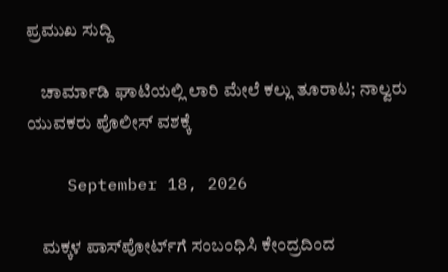ಪ್ರಮುಖ ಸುದ್ದಿ

    ಚಾರ್ಮಾಡಿ ಘಾಟಿಯಲ್ಲಿ ಲಾರಿ ಮೇಲೆ ಕಲ್ಲು ತೂರಾಟ; ನಾಲ್ವರು ಯುವಕರು ಪೊಲೀಸ್ ವಶಕ್ಕೆ

    September 18, 2026

    ಮಕ್ಕಳ ಪಾಸ್‌ಪೋರ್ಟ್‌ಗೆ ಸಂಬಂಧಿಸಿ ಕೇಂದ್ರದಿಂದ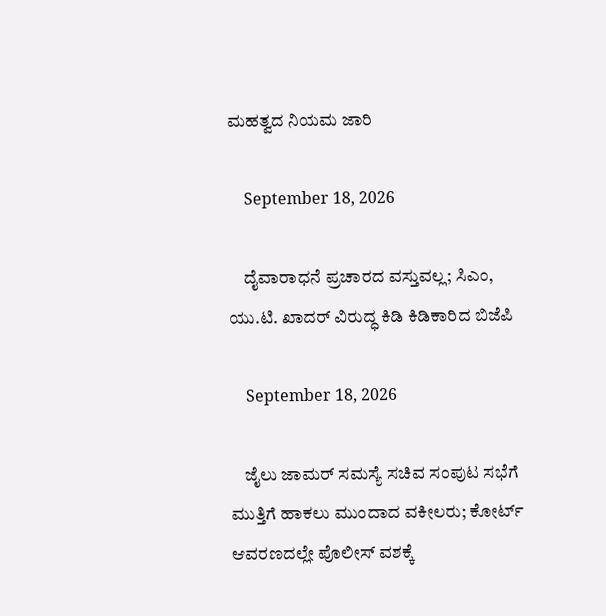ಮಹತ್ವದ ನಿಯಮ ಜಾರಿ

    September 18, 2026

    ದೈವಾರಾಧನೆ ಪ್ರಚಾರದ ವಸ್ತುವಲ್ಲ; ಸಿಎಂ, ಯು.ಟಿ. ಖಾದರ್ ವಿರುದ್ಧ ಕಿಡಿ ಕಿಡಿಕಾರಿದ ಬಿಜೆಪಿ

    September 18, 2026

    ಜೈಲು ಜಾಮರ್ ಸಮಸ್ಯೆ ಸಚಿವ ಸಂಪುಟ ಸಭೆಗೆ ಮುತ್ತಿಗೆ ಹಾಕಲು ಮುಂದಾದ ವಕೀಲರು; ಕೋರ್ಟ್ ಆವರಣದಲ್ಲೇ ಪೊಲೀಸ್ ವಶಕ್ಕೆ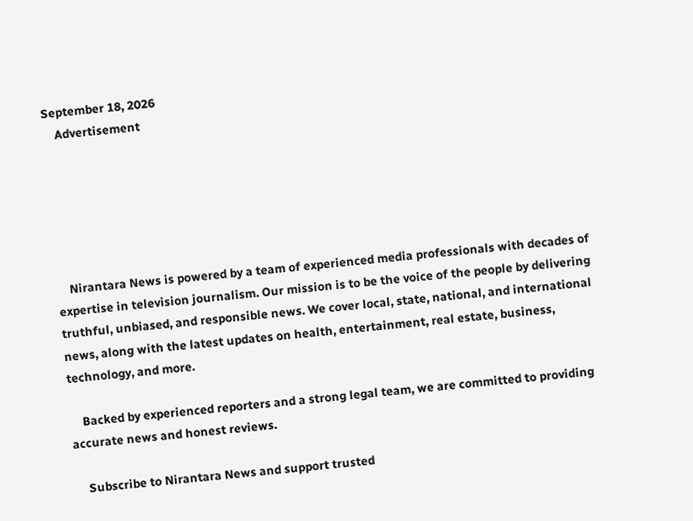September 18, 2026
    Advertisement






    Nirantara News is powered by a team of experienced media professionals with decades of expertise in television journalism. Our mission is to be the voice of the people by delivering truthful, unbiased, and responsible news. We cover local, state, national, and international news, along with the latest updates on health, entertainment, real estate, business, technology, and more.

    Backed by experienced reporters and a strong legal team, we are committed to providing accurate news and honest reviews.

    Subscribe to Nirantara News and support trusted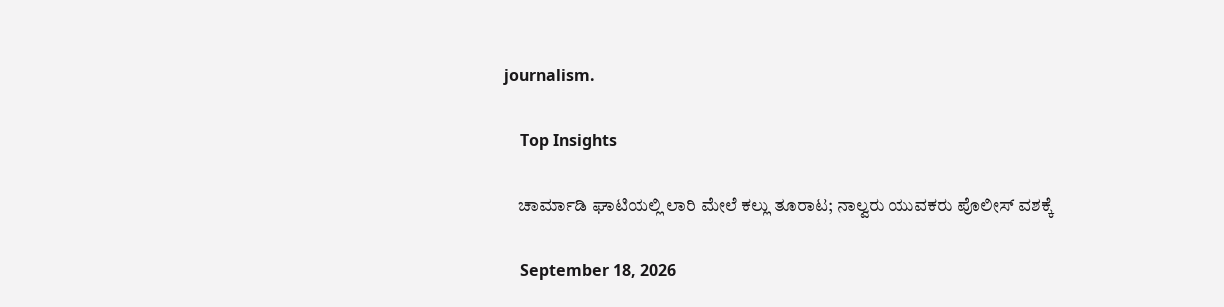journalism.

    Top Insights

    ಚಾರ್ಮಾಡಿ ಘಾಟಿಯಲ್ಲಿ ಲಾರಿ ಮೇಲೆ ಕಲ್ಲು ತೂರಾಟ; ನಾಲ್ವರು ಯುವಕರು ಪೊಲೀಸ್ ವಶಕ್ಕೆ

    September 18, 2026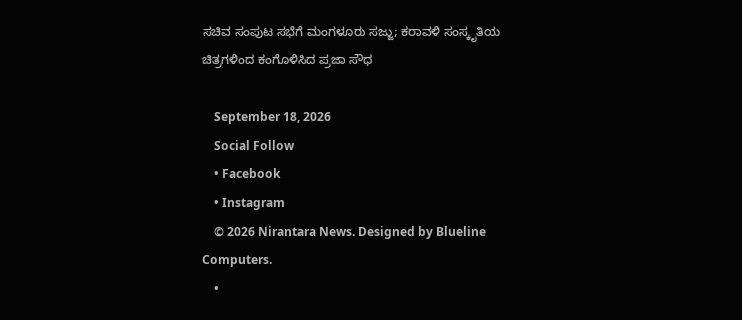ಸಚಿವ ಸಂಪುಟ ಸಭೆಗೆ ಮಂಗಳೂರು ಸಜ್ಜು; ಕರಾವಳಿ ಸಂಸ್ಕೃತಿಯ ಚಿತ್ರಗಳಿಂದ ಕಂಗೊಳಿಸಿದ ಪ್ರಜಾ ಸೌಧ

    September 18, 2026
    Social Follow
    • Facebook
    • Instagram
    © 2026 Nirantara News. Designed by Blueline Computers.
    •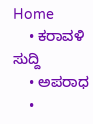Home
    • ಕರಾವಳಿ ಸುದ್ದಿ
    • ಅಪರಾಧ
    •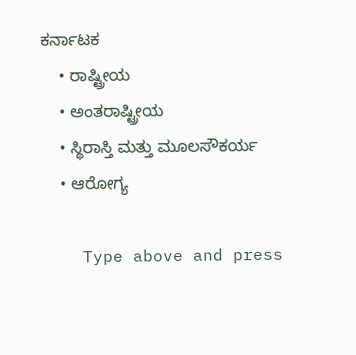ಕರ್ನಾಟಕ
    • ರಾಷ್ಟ್ರೀಯ
    • ಅಂತರಾಷ್ಟ್ರೀಯ
    • ಸ್ಥಿರಾಸ್ತಿ ಮತ್ತು ಮೂಲಸೌಕರ್ಯ
    • ಆರೋಗ್ಯ

    Type above and press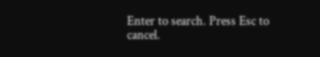Enter to search. Press Esc to cancel.